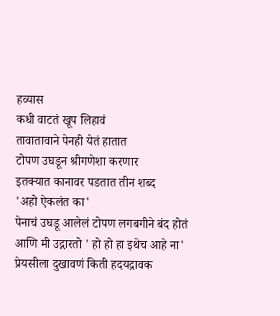हव्यास
कधी वाटतं खूप लिहावं
तावातावाने पेनही येतं हातात
टोपण उघडून श्रीगणेशा करणार
इतक्यात कानावर पडतात तीन शब्द
'अहो ऐकलंत का'
पेनाचं उघडू आलेलं टोपण लगबगीने बंद होतं
आणि मी उद्गारतो ' हो हो हा इथेच आहे ना'
प्रेयसीला दुखावणं किती हदयद्रावक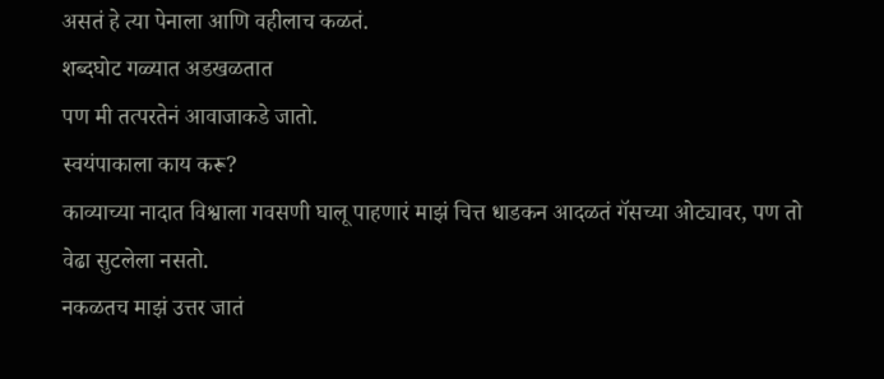असतं हे त्या पेनाला आणि वहीलाच कळतं.
शब्दघोट गळ्यात अडखळतात
पण मी तत्परतेनं आवाजाकडे जातो.
स्वयंपाकाला काय करू?
काव्याच्या नादात विश्वाला गवसणी घालू पाहणारं माझं चित्त धाडकन आदळतं गॅसच्या ओट्यावर, पण तो वेढा सुटलेला नसतो.
नकळतच माझं उत्तर जातं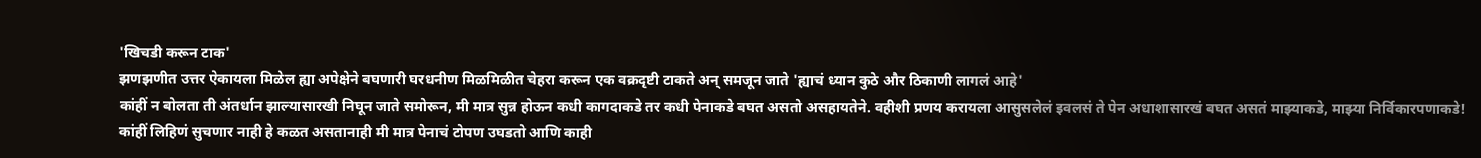'खिचडी करून टाक'
झणझणीत उत्तर ऐकायला मिळेल ह्या अपेक्षेने बघणारी घरधनीण मिळमिळीत चेहरा करून एक वक्रदृष्टी टाकते अन् समजून जाते 'ह्याचं ध्यान कुठे और ठिकाणी लागलं आहे'
कांहीं न बोलता ती अंतर्धान झाल्यासारखी निघून जाते समोरून, मी मात्र सुन्न होऊन कधी कागदाकडे तर कधी पेनाकडे बघत असतो असहायतेने. वहीशी प्रणय करायला आसुसलेलं इवलसं ते पेन अधाशासारखं बघत असतं माझ्याकडे, माझ्या निर्विकारपणाकडे!
कांहीं लिहिणं सुचणार नाही हे कळत असतानाही मी मात्र पेनाचं टोपण उघडतो आणि काही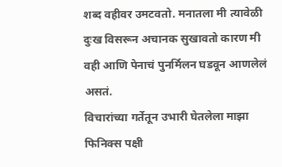शब्द वहीवर उमटवतो. मनातला मी त्यावेळी दुःख विसरून अचानक सुखावतो कारण मी वही आणि पेनाचं पुनर्मिलन घडवून आणलेलं असतं.
विचारांच्या गर्तेतून उभारी घेतलेला माझा फिनिक्स पक्षी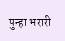पुन्हा भरारी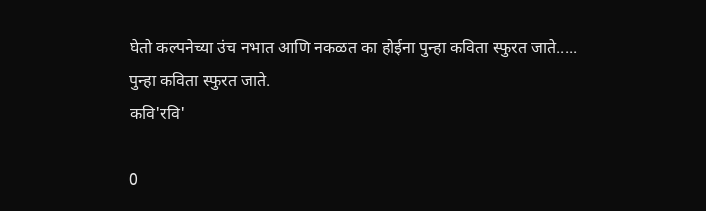घेतो कल्पनेच्या उंच नभात आणि नकळत का होईना पुन्हा कविता स्फुरत जाते..... पुन्हा कविता स्फुरत जाते.
कवि'रवि'

0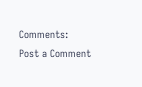Comments:
Post a Comment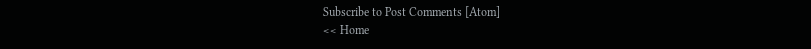Subscribe to Post Comments [Atom]
<< Home